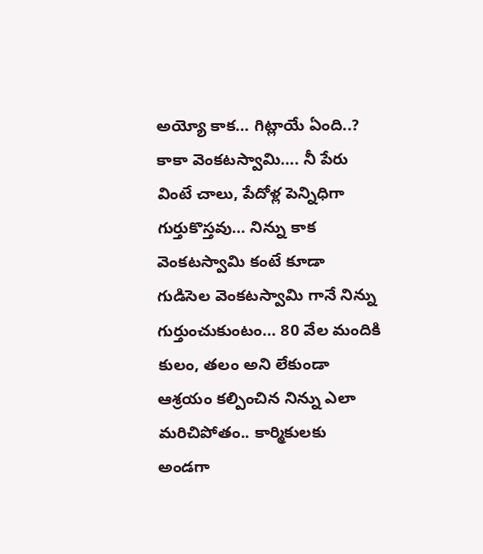అయ్యో కాక… గిట్లాయే ఏంది..?
కాకా వెంకటస్వామి…. నీ పేరు వింటే చాలు, పేదోళ్ల పెన్నిధిగా గుర్తుకొస్తవు… నిన్ను కాక వెంకటస్వామి కంటే కూడా గుడిసెల వెంకటస్వామి గానే నిన్ను గుర్తుంచుకుంటం… 80 వేల మందికి కులం, తలం అని లేకుండా ఆశ్రయం కల్పించిన నిన్ను ఎలా మరిచిపోతం.. కార్మికులకు అండగా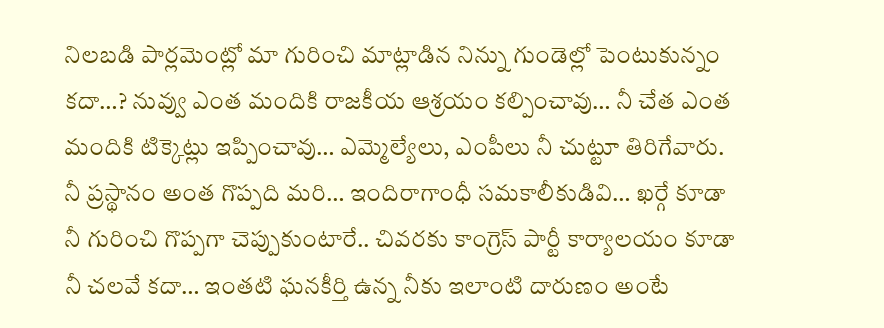నిలబడి పార్లమెంట్లో మా గురించి మాట్లాడిన నిన్ను గుండెల్లో పెంటుకున్నం కదా…? నువ్వు ఎంత మందికి రాజకీయ ఆశ్రయం కల్పించావు… నీ చేత ఎంత మందికి టిక్కెట్లు ఇప్పించావు… ఎమ్మెల్యేలు, ఎంపీలు నీ చుట్టూ తిరిగేవారు.
నీ ప్రస్థానం అంత గొప్పది మరి… ఇందిరాగాంధీ సమకాలీకుడివి… ఖర్గే కూడా నీ గురించి గొప్పగా చెప్పుకుంటారే.. చివరకు కాంగ్రెస్ పార్టీ కార్యాలయం కూడా నీ చలవే కదా… ఇంతటి ఘనకీర్తి ఉన్న నీకు ఇలాంటి దారుణం అంటే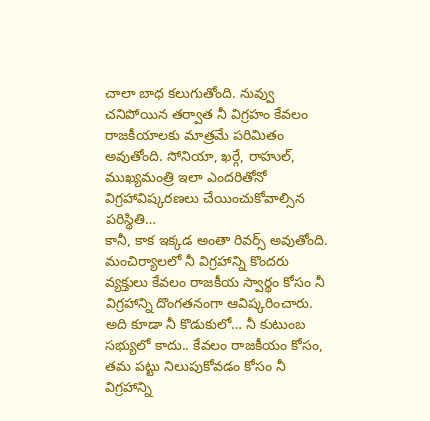చాలా బాధ కలుగుతోంది. నువ్వు చనిపోయిన తర్వాత నీ విగ్రహం కేవలం రాజకీయాలకు మాత్రమే పరిమితం అవుతోంది. సోనియా, ఖర్గే, రాహుల్, ముఖ్యమంత్రి ఇలా ఎందరితోనో విగ్రహావిష్కరణలు చేయించుకోవాల్సిన పరిస్థితి…
కానీ, కాక ఇక్కడ అంతా రివర్స్ అవుతోంది. మంచిర్యాలలో నీ విగ్రహాన్ని కొందరు వ్యక్తులు కేవలం రాజకీయ స్వార్థం కోసం నీ విగ్రహాన్ని దొంగతనంగా ఆవిష్కరించారు. అది కూడా నీ కొడుకులో… నీ కుటుంబ సభ్యులో కాదు.. కేవలం రాజకీయం కోసం, తమ పట్టు నిలుపుకోవడం కోసం నీ విగ్రహాన్ని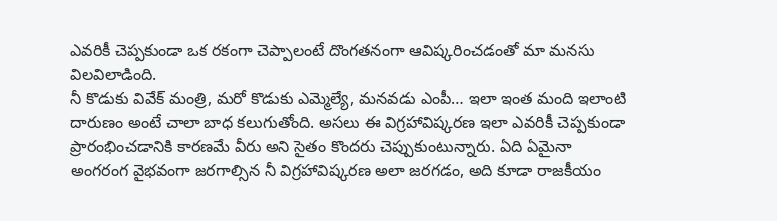ఎవరికీ చెప్పకుండా ఒక రకంగా చెప్పాలంటే దొంగతనంగా ఆవిష్కరించడంతో మా మనసు విలవిలాడింది.
నీ కొడుకు వివేక్ మంత్రి, మరో కొడుకు ఎమ్మెల్యే, మనవడు ఎంపీ… ఇలా ఇంత మంది ఇలాంటి దారుణం అంటే చాలా బాధ కలుగుతోంది. అసలు ఈ విగ్రహావిష్కరణ ఇలా ఎవరికీ చెప్పకుండా ప్రారంభించడానికి కారణమే వీరు అని సైతం కొందరు చెప్పుకుంటున్నారు. ఏది ఏమైనా అంగరంగ వైభవంగా జరగాల్సిన నీ విగ్రహావిష్కరణ అలా జరగడం, అది కూడా రాజకీయం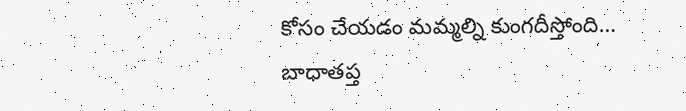కోసం చేయడం మమ్మల్ని కుంగదీస్తోంది…
బాధాతప్త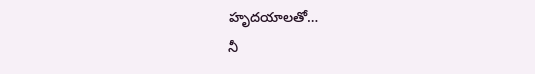హృదయాలతో…
నీ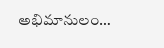అభిమానులం…